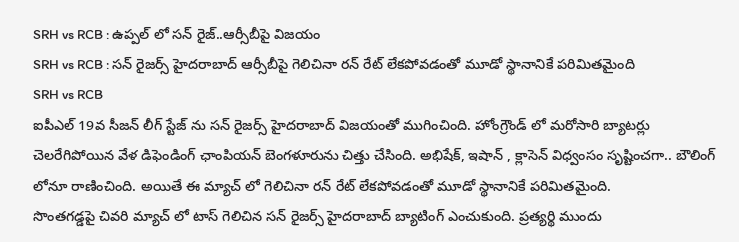SRH vs RCB : ఉప్పల్ లో సన్ రైజ్..ఆర్సీబీపై విజయం
SRH vs RCB : సన్ రైజర్స్ హైదరాబాద్ ఆర్సీబీపై గెలిచినా రన్ రేట్ లేకపోవడంతో మూడో స్థానానికే పరిమితమైంది
SRH vs RCB
ఐపీఎల్ 19వ సీజన్ లీగ్ స్టేజ్ ను సన్ రైజర్స్ హైదరాబాద్ విజయంతో ముగించింది. హోంగ్రౌండ్ లో మరోసారి బ్యాటర్లు చెలరేగిపోయిన వేళ డిఫెండింగ్ ఛాంపియన్ బెంగళూరును చిత్తు చేసింది. అభిషేక్, ఇషాన్ , క్లాసెన్ విధ్వంసం సృష్టించగా.. బౌలింగ్ లోనూ రాణించింది. అయితే ఈ మ్యాచ్ లో గెలిచినా రన్ రేట్ లేకపోవడంతో మూడో స్థానానికే పరిమితమైంది.
సొంతగడ్డపై చివరి మ్యాచ్ లో టాస్ గెలిచిన సన్ రైజర్స్ హైదరాబాద్ బ్యాటింగ్ ఎంచుకుంది. ప్రత్యర్థి ముందు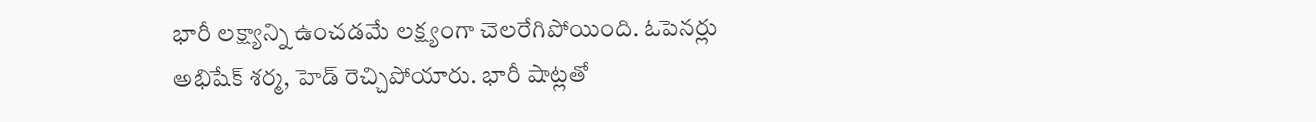భారీ లక్ష్యాన్ని ఉంచడమే లక్ష్యంగా చెలరేగిపోయింది. ఓపెనర్లు అభిషేక్ శర్మ, హెడ్ రెచ్చిపోయారు. భారీ షాట్లతో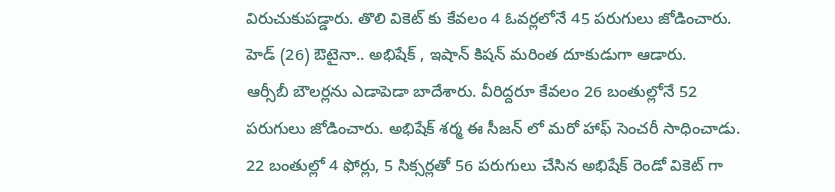విరుచుకుపడ్డారు. తొలి వికెట్ కు కేవలం 4 ఓవర్లలోనే 45 పరుగులు జోడించారు. హెడ్ (26) ఔటైనా.. అభిషేక్ , ఇషాన్ కిషన్ మరింత దూకుడుగా ఆడారు.
ఆర్సీబీ బౌలర్లను ఎడాపెడా బాదేశారు. వీరిద్దరూ కేవలం 26 బంతుల్లోనే 52 పరుగులు జోడించారు. అభిషేక్ శర్మ ఈ సీజన్ లో మరో హాఫ్ సెంచరీ సాధించాడు. 22 బంతుల్లో 4 ఫోర్లు, 5 సిక్సర్లతో 56 పరుగులు చేసిన అభిషేక్ రెండో వికెట్ గా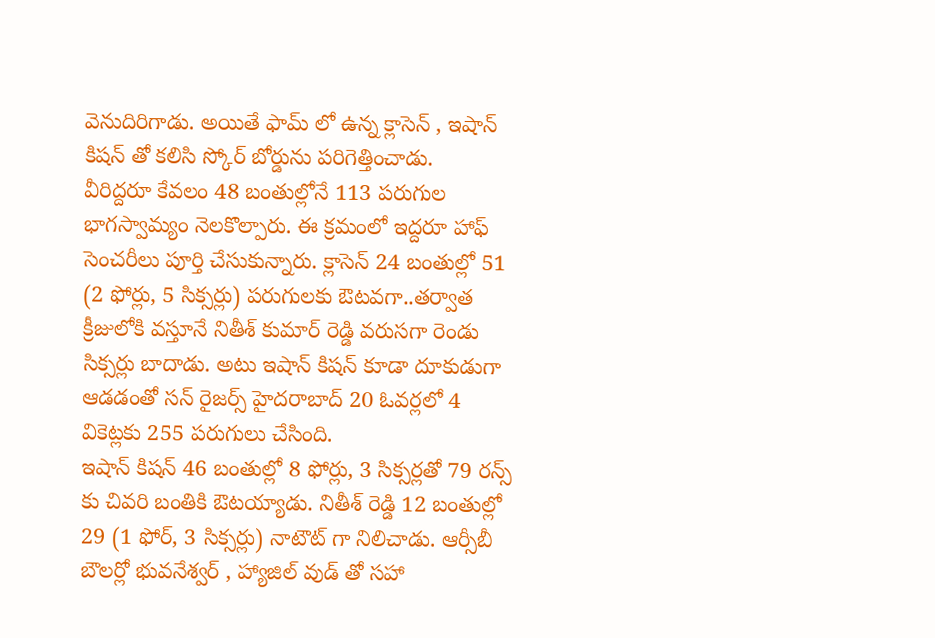వెనుదిరిగాడు. అయితే ఫామ్ లో ఉన్న క్లాసెన్ , ఇషాన్ కిషన్ తో కలిసి స్కోర్ బోర్డును పరిగెత్తించాడు.
వీరిద్దరూ కేవలం 48 బంతుల్లోనే 113 పరుగుల భాగస్వామ్యం నెలకొల్పారు. ఈ క్రమంలో ఇద్దరూ హాఫ్ సెంచరీలు పూర్తి చేసుకున్నారు. క్లాసెన్ 24 బంతుల్లో 51 (2 ఫోర్లు, 5 సిక్సర్లు) పరుగులకు ఔటవగా..తర్వాత క్రీజులోకి వస్తూనే నితీశ్ కుమార్ రెడ్డి వరుసగా రెండు సిక్సర్లు బాదాడు. అటు ఇషాన్ కిషన్ కూడా దూకుడుగా ఆడడంతో సన్ రైజర్స్ హైదరాబాద్ 20 ఓవర్లలో 4 వికెట్లకు 255 పరుగులు చేసింది.
ఇషాన్ కిషన్ 46 బంతుల్లో 8 ఫోర్లు, 3 సిక్సర్లతో 79 రన్స్ కు చివరి బంతికి ఔటయ్యాడు. నితీశ్ రెడ్డి 12 బంతుల్లో 29 (1 ఫోర్, 3 సిక్సర్లు) నాటౌట్ గా నిలిచాడు. ఆర్సీబీ బౌలర్లో భువనేశ్వర్ , హ్యాజిల్ వుడ్ తో సహా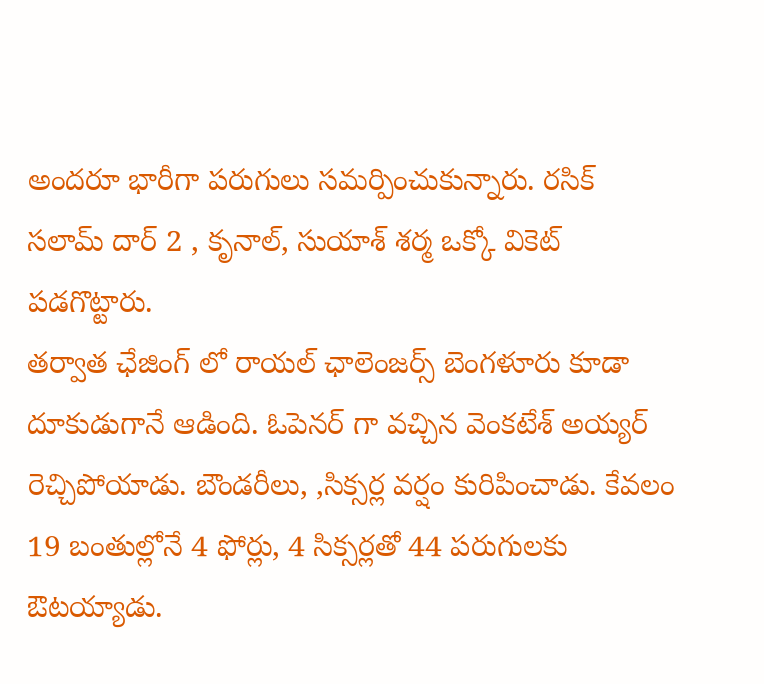అందరూ భారీగా పరుగులు సమర్పించుకున్నారు. రసిక్ సలామ్ దార్ 2 , కృనాల్, సుయాశ్ శర్మ ఒక్కో వికెట్ పడగొట్టారు.
తర్వాత ఛేజింగ్ లో రాయల్ ఛాలెంజర్స్ బెంగళూరు కూడా దూకుడుగానే ఆడింది. ఓపెనర్ గా వచ్చిన వెంకటేశ్ అయ్యర్ రెచ్చిపోయాడు. బౌండరీలు, ,సిక్సర్ల వర్షం కురిపించాడు. కేవలం 19 బంతుల్లోనే 4 ఫోర్లు, 4 సిక్సర్లతో 44 పరుగులకు ఔటయ్యాడు.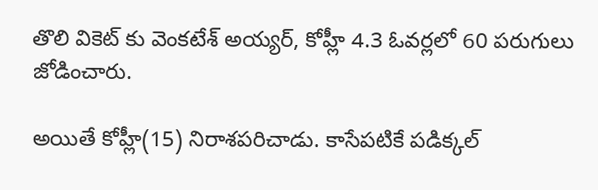తొలి వికెట్ కు వెంకటేశ్ అయ్యర్, కోహ్లీ 4.3 ఓవర్లలో 60 పరుగులు జోడించారు.

అయితే కోహ్లీ(15) నిరాశపరిచాడు. కాసేపటికే పడిక్కల్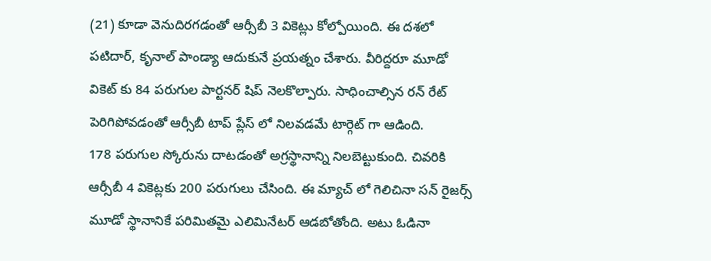(21) కూడా వెనుదిరగడంతో ఆర్సీబీ 3 వికెట్లు కోల్పోయింది. ఈ దశలో పటిదార్, కృనాల్ పాండ్యా ఆదుకునే ప్రయత్నం చేశారు. వీరిద్దరూ మూడో వికెట్ కు 84 పరుగుల పార్టనర్ షిప్ నెలకొల్పారు. సాధించాల్సిన రన్ రేట్ పెరిగిపోవడంతో ఆర్సీబీ టాప్ ప్లేస్ లో నిలవడమే టార్గెట్ గా ఆడింది.
178 పరుగుల స్కోరును దాటడంతో అగ్రస్థానాన్ని నిలబెట్టుకుంది. చివరికి ఆర్సీబీ 4 వికెట్లకు 200 పరుగులు చేసింది. ఈ మ్యాచ్ లో గెలిచినా సన్ రైజర్స్ మూడో స్థానానికే పరిమితమై ఎలిమినేటర్ ఆడబోతోంది. అటు ఓడినా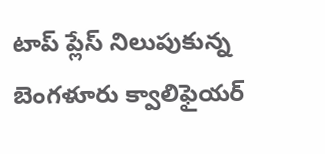టాప్ ప్లేస్ నిలుపుకున్న బెంగళూరు క్వాలిఫైయర్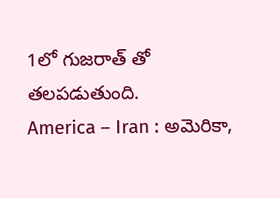1లో గుజరాత్ తో తలపడుతుంది.
America – Iran : అమెరికా,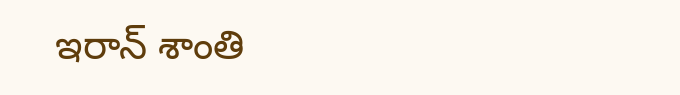ఇరాన్ శాంతి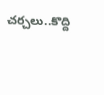చర్చలు..కొద్ది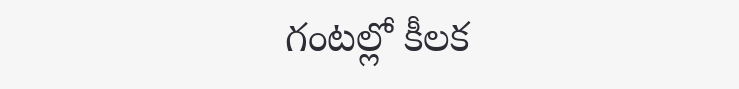గంటల్లో కీలక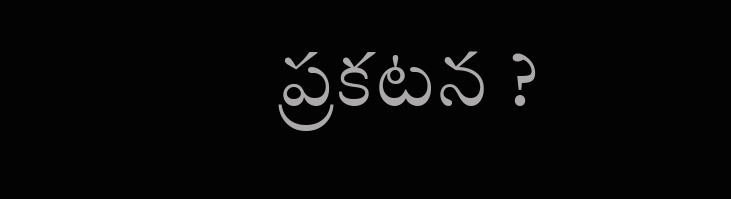ప్రకటన ?